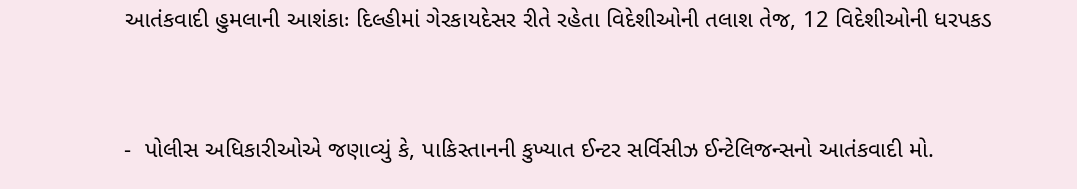આતંકવાદી હુમલાની આશંકાઃ દિલ્હીમાં ગેરકાયદેસર રીતે રહેતા વિદેશીઓની તલાશ તેજ, 12 વિદેશીઓની ધરપકડ


-  પોલીસ અધિકારીઓએ જણાવ્યું કે, પાકિસ્તાનની કુખ્યાત ઈન્ટર સર્વિસીઝ ઈન્ટેલિજન્સનો આતંકવાદી મો.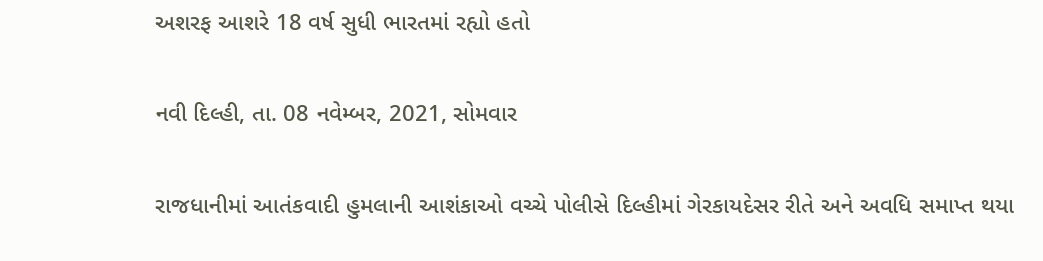અશરફ આશરે 18 વર્ષ સુધી ભારતમાં રહ્યો હતો

નવી દિલ્હી, તા. 08 નવેમ્બર, 2021, સોમવાર

રાજધાનીમાં આતંકવાદી હુમલાની આશંકાઓ વચ્ચે પોલીસે દિલ્હીમાં ગેરકાયદેસર રીતે અને અવધિ સમાપ્ત થયા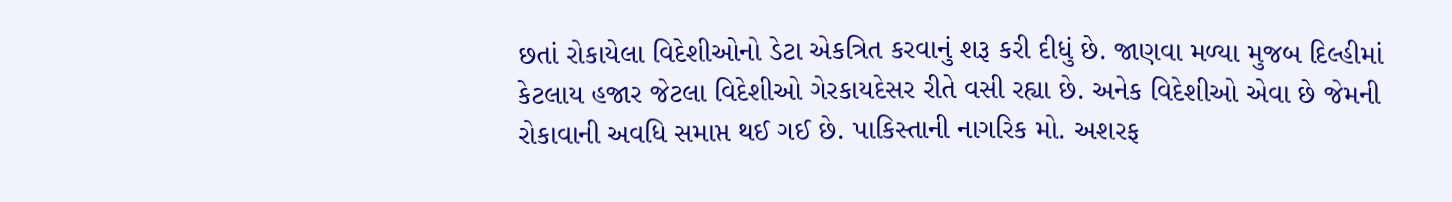છતાં રોકાયેલા વિદેશીઓનો ડેટા એકત્રિત કરવાનું શરૂ કરી દીધું છે. જાણવા મળ્યા મુજબ દિલ્હીમાં કેટલાય હજાર જેટલા વિદેશીઓ ગેરકાયદેસર રીતે વસી રહ્યા છે. અનેક વિદેશીઓ એવા છે જેમની રોકાવાની અવધિ સમાપ્ત થઈ ગઈ છે. પાકિસ્તાની નાગરિક મો. અશરફ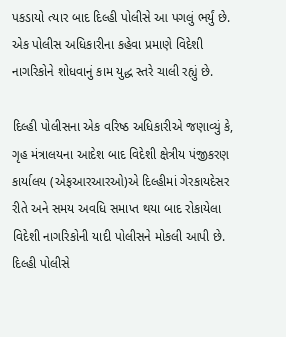પકડાયો ત્યાર બાદ દિલ્હી પોલીસે આ પગલું ભર્યું છે. એક પોલીસ અધિકારીના કહેવા પ્રમાણે વિદેશી નાગરિકોને શોધવાનું કામ યુદ્ધ સ્તરે ચાલી રહ્યું છે.

દિલ્હી પોલીસના એક વરિષ્ઠ અધિકારીએ જણાવ્યું કે, ગૃહ મંત્રાલયના આદેશ બાદ વિદેશી ક્ષેત્રીય પંજીકરણ કાર્યાલય (એફઆરઆરઓ)એ દિલ્હીમાં ગેરકાયદેસર રીતે અને સમય અવધિ સમાપ્ત થયા બાદ રોકાયેલા વિદેશી નાગરિકોની યાદી પોલીસને મોકલી આપી છે. દિલ્હી પોલીસે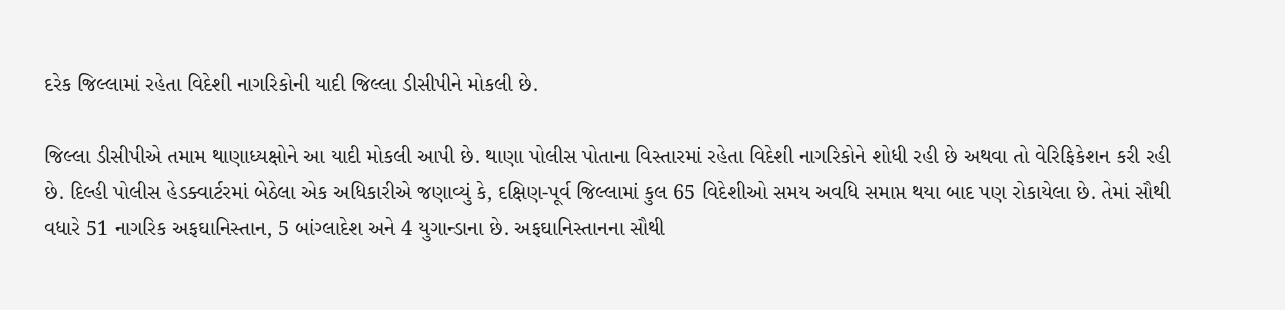દરેક જિલ્લામાં રહેતા વિદેશી નાગરિકોની યાદી જિલ્લા ડીસીપીને મોકલી છે.

જિલ્લા ડીસીપીએ તમામ થાણાધ્યક્ષોને આ યાદી મોકલી આપી છે. થાણા પોલીસ પોતાના વિસ્તારમાં રહેતા વિદેશી નાગરિકોને શોધી રહી છે અથવા તો વેરિફિકેશન કરી રહી છે. દિલ્હી પોલીસ હેડક્વાર્ટરમાં બેઠેલા એક અધિકારીએ જણાવ્યું કે, દક્ષિણ-પૂર્વ જિલ્લામાં કુલ 65 વિદેશીઓ સમય અવધિ સમાપ્ત થયા બાદ પણ રોકાયેલા છે. તેમાં સૌથી વધારે 51 નાગરિક અફઘાનિસ્તાન, 5 બાંગ્લાદેશ અને 4 યુગાન્ડાના છે. અફઘાનિસ્તાનના સૌથી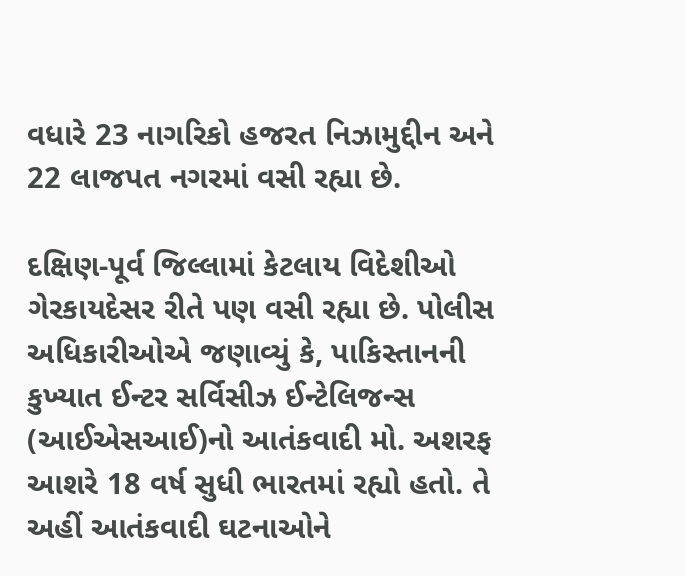વધારે 23 નાગરિકો હજરત નિઝામુદ્દીન અને 22 લાજપત નગરમાં વસી રહ્યા છે.

દક્ષિણ-પૂર્વ જિલ્લામાં કેટલાય વિદેશીઓ ગેરકાયદેસર રીતે પણ વસી રહ્યા છે. પોલીસ અધિકારીઓએ જણાવ્યું કે, પાકિસ્તાનની કુખ્યાત ઈન્ટર સર્વિસીઝ ઈન્ટેલિજન્સ (આઈએસઆઈ)નો આતંકવાદી મો. અશરફ આશરે 18 વર્ષ સુધી ભારતમાં રહ્યો હતો. તે અહીં આતંકવાદી ઘટનાઓને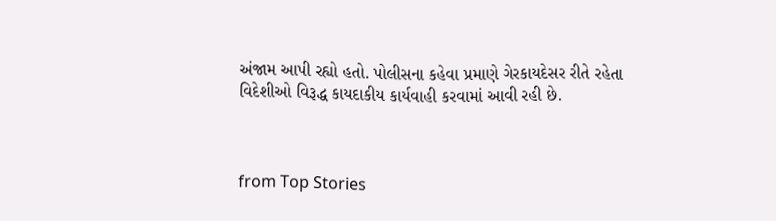અંજામ આપી રહ્યો હતો. પોલીસના કહેવા પ્રમાણે ગેરકાયદેસર રીતે રહેતા વિદેશીઓ વિરૂદ્ધ કાયદાકીય કાર્યવાહી કરવામાં આવી રહી છે.



from Top Stories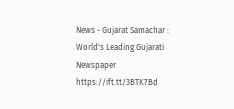News - Gujarat Samachar : World's Leading Gujarati Newspaper https://ift.tt/3BTK7Bd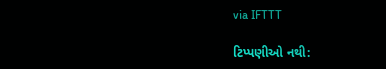via IFTTT

ટિપ્પણીઓ નથી: